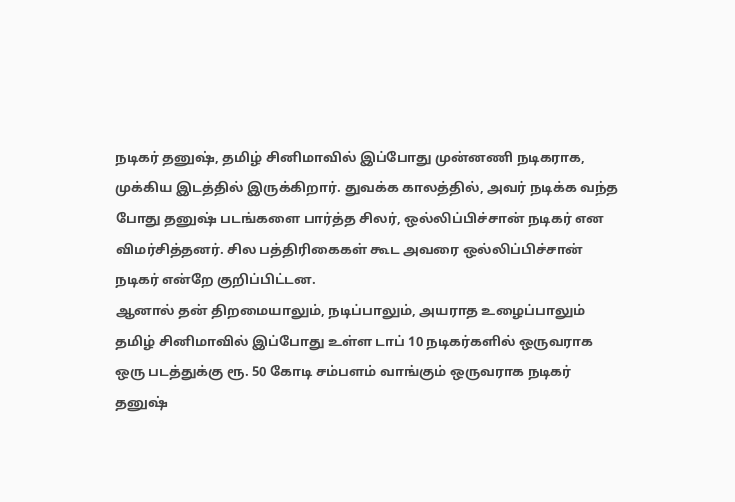நடிகர் தனுஷ், தமிழ் சினிமாவில் இப்போது முன்னணி நடிகராக, முக்கிய இடத்தில் இருக்கிறார். துவக்க காலத்தில், அவர் நடிக்க வந்த போது தனுஷ் படங்களை பார்த்த சிலர், ஒல்லிப்பிச்சான் நடிகர் என விமர்சித்தனர். சில பத்திரிகைகள் கூட அவரை ஒல்லிப்பிச்சான் நடிகர் என்றே குறிப்பிட்டன.
ஆனால் தன் திறமையாலும், நடிப்பாலும், அயராத உழைப்பாலும் தமிழ் சினிமாவில் இப்போது உள்ள டாப் 10 நடிகர்களில் ஒருவராக ஒரு படத்துக்கு ரூ. 50 கோடி சம்பளம் வாங்கும் ஒருவராக நடிகர் தனுஷ்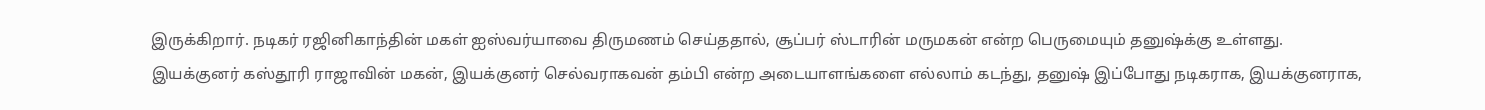இருக்கிறார். நடிகர் ரஜினிகாந்தின் மகள் ஐஸ்வர்யாவை திருமணம் செய்ததால், சூப்பர் ஸ்டாரின் மருமகன் என்ற பெருமையும் தனுஷ்க்கு உள்ளது.
இயக்குனர் கஸ்தூரி ராஜாவின் மகன், இயக்குனர் செல்வராகவன் தம்பி என்ற அடையாளங்களை எல்லாம் கடந்து, தனுஷ் இப்போது நடிகராக, இயக்குனராக,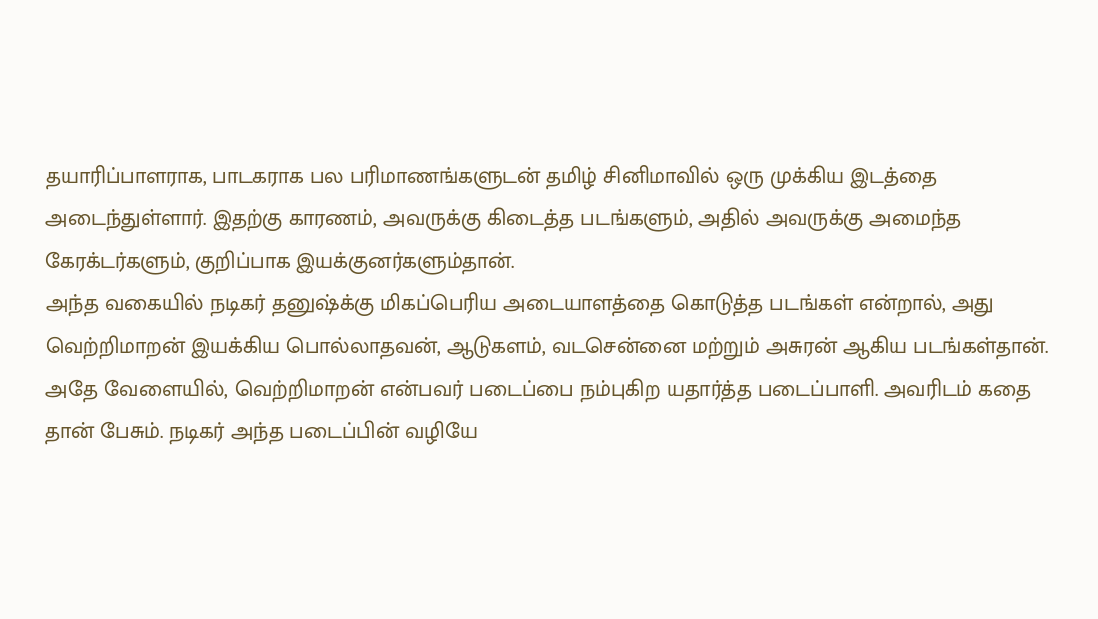தயாரிப்பாளராக, பாடகராக பல பரிமாணங்களுடன் தமிழ் சினிமாவில் ஒரு முக்கிய இடத்தை அடைந்துள்ளார். இதற்கு காரணம், அவருக்கு கிடைத்த படங்களும், அதில் அவருக்கு அமைந்த கேரக்டர்களும், குறிப்பாக இயக்குனர்களும்தான்.
அந்த வகையில் நடிகர் தனுஷ்க்கு மிகப்பெரிய அடையாளத்தை கொடுத்த படங்கள் என்றால், அது வெற்றிமாறன் இயக்கிய பொல்லாதவன், ஆடுகளம், வடசென்னை மற்றும் அசுரன் ஆகிய படங்கள்தான். அதே வேளையில், வெற்றிமாறன் என்பவர் படைப்பை நம்புகிற யதார்த்த படைப்பாளி. அவரிடம் கதை தான் பேசும். நடிகர் அந்த படைப்பின் வழியே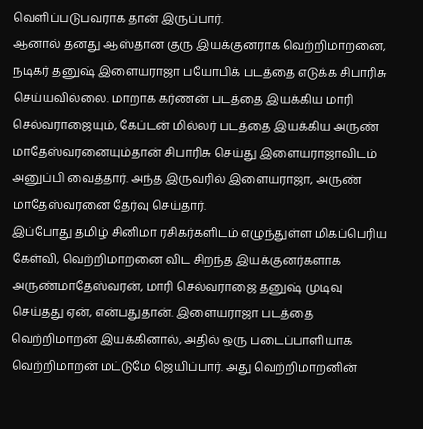வெளிப்படுபவராக தான் இருப்பார்.
ஆனால் தனது ஆஸ்தான குரு இயக்குனராக வெற்றிமாறனை, நடிகர் தனுஷ் இளையராஜா பயோபிக் படத்தை எடுக்க சிபாரிசு செய்யவில்லை. மாறாக கர்ணன் படத்தை இயக்கிய மாரி செல்வராஜையும், கேப்டன் மில்லர் படத்தை இயக்கிய அருண் மாதேஸ்வரனையும்தான் சிபாரிசு செய்து இளையராஜாவிடம் அனுப்பி வைத்தார். அந்த இருவரில் இளையராஜா, அருண் மாதேஸ்வரனை தேர்வு செய்தார்.
இப்போது தமிழ் சினிமா ரசிகர்களிடம் எழுந்துள்ள மிகப்பெரிய கேள்வி, வெற்றிமாறனை விட சிறந்த இயக்குனர்களாக அருண்மாதேஸ்வரன், மாரி செல்வராஜை தனுஷ் முடிவு செய்தது ஏன், என்பதுதான். இளையராஜா படத்தை வெற்றிமாறன் இயக்கினால், அதில் ஒரு படைப்பாளியாக வெற்றிமாறன் மட்டுமே ஜெயிப்பார். அது வெற்றிமாறனின்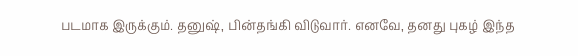படமாக இருக்கும். தனுஷ், பின்தங்கி விடுவார். எனவே, தனது புகழ் இந்த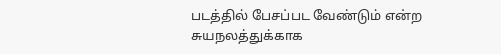படத்தில் பேசப்பட வேண்டும் என்ற சுயநலத்துக்காக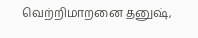வெற்றிமாறனை தனுஷ்,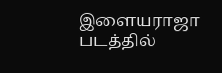இளையராஜா படத்தில்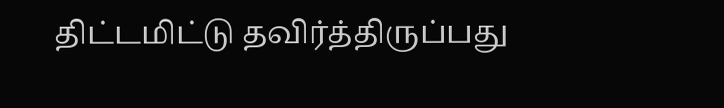திட்டமிட்டு தவிர்த்திருப்பது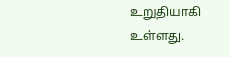உறுதியாகி உள்ளது.